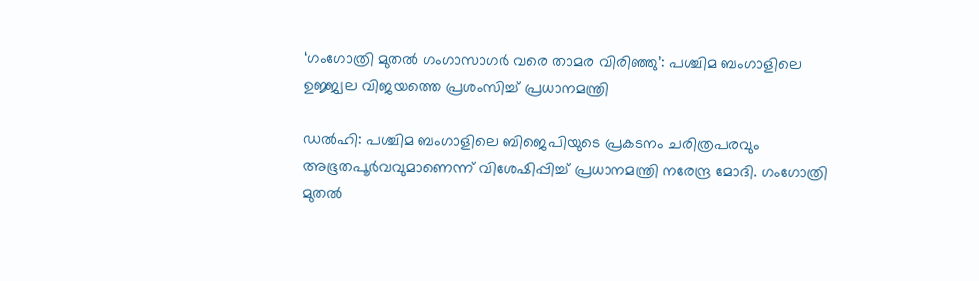‘ഗംഗോത്രി മുതല്‍ ഗംഗാസാഗര്‍ വരെ താമര വിരിഞ്ഞു’: പശ്ചിമ ബംഗാളിലെ ഉജ്ജ്വല വിജയത്തെ പ്രശംസിച്ച് പ്രധാനമന്ത്രി

ഡല്‍ഹി: പശ്ചിമ ബംഗാളിലെ ബിജെപിയുടെ പ്രകടനം ചരിത്രപരവും അഭൂതപൂര്‍വവുമാണെന്ന് വിശേഷിപ്പിച്ച് പ്രധാനമന്ത്രി നരേന്ദ്ര മോദി. ഗംഗോത്രി മുതല്‍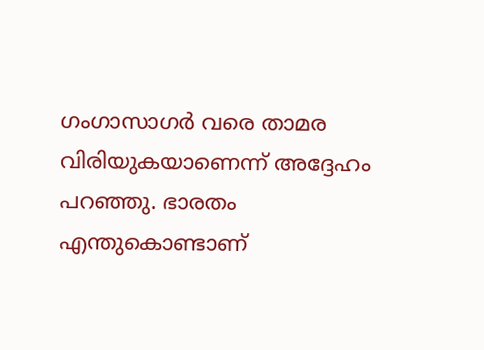ഗംഗാസാഗര്‍ വരെ താമര വിരിയുകയാണെന്ന് അദ്ദേഹം പറഞ്ഞു. ഭാരതം എന്തുകൊണ്ടാണ്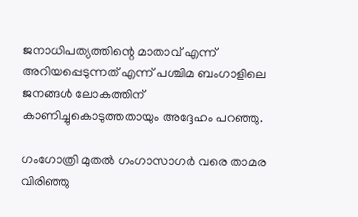ജനാധിപത്യത്തിന്റെ മാതാവ് എന്ന് അറിയപ്പെടുന്നത് എന്ന് പശ്ചിമ ബംഗാളിലെ ജനങ്ങള്‍ ലോകത്തിന് കാണിച്ചുകൊടുത്തതായും അദ്ദേഹം പറഞ്ഞു.

ഗംഗോത്രി മുതല്‍ ഗംഗാസാഗര്‍ വരെ താമര വിരിഞ്ഞു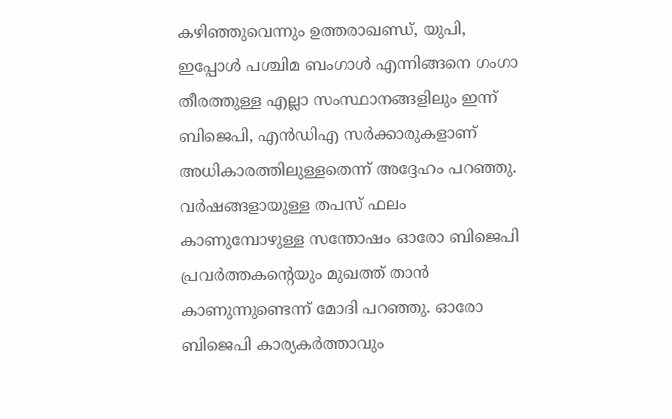കഴിഞ്ഞുവെന്നും ഉത്തരാഖണ്ഡ്, യുപി, ഇപ്പോള്‍ പശ്ചിമ ബംഗാള്‍ എന്നിങ്ങനെ ഗംഗാ തീരത്തുള്ള എല്ലാ സംസ്ഥാനങ്ങളിലും ഇന്ന് ബിജെപി, എന്‍ഡിഎ സര്‍ക്കാരുകളാണ് അധികാരത്തിലുള്ളതെന്ന് അദ്ദേഹം പറഞ്ഞു. വര്‍ഷങ്ങളായുള്ള തപസ് ഫലം കാണുമ്പോഴുള്ള സന്തോഷം ഓരോ ബിജെപി പ്രവര്‍ത്തകന്റെയും മുഖത്ത് താന്‍ കാണുന്നുണ്ടെന്ന് മോദി പറഞ്ഞു. ഓരോ ബിജെപി കാര്യകര്‍ത്താവും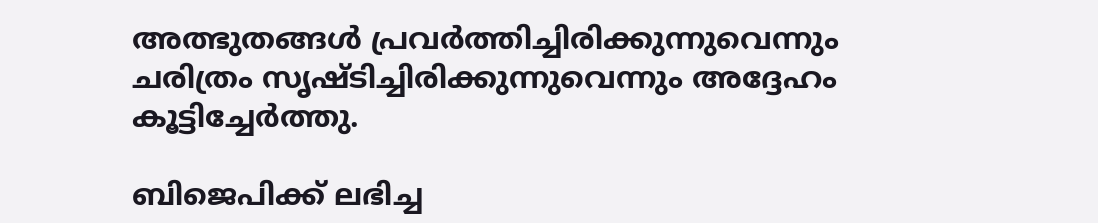അത്ഭുതങ്ങള്‍ പ്രവര്‍ത്തിച്ചിരിക്കുന്നുവെന്നും ചരിത്രം സൃഷ്ടിച്ചിരിക്കുന്നുവെന്നും അദ്ദേഹം കൂട്ടിച്ചേര്‍ത്തു.

ബിജെപിക്ക് ലഭിച്ച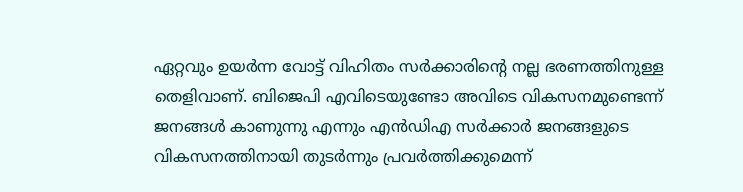ഏറ്റവും ഉയര്‍ന്ന വോട്ട് വിഹിതം സര്‍ക്കാരിന്റെ നല്ല ഭരണത്തിനുള്ള തെളിവാണ്. ബിജെപി എവിടെയുണ്ടോ അവിടെ വികസനമുണ്ടെന്ന് ജനങ്ങള്‍ കാണുന്നു എന്നും എന്‍ഡിഎ സര്‍ക്കാര്‍ ജനങ്ങളുടെ വികസനത്തിനായി തുടര്‍ന്നും പ്രവര്‍ത്തിക്കുമെന്ന്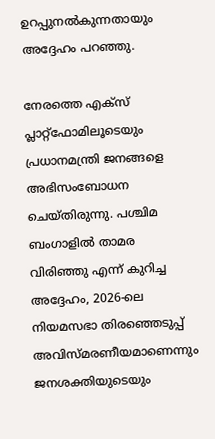ഉറപ്പുനല്‍കുന്നതായും അദ്ദേഹം പറഞ്ഞു.

നേരത്തെ എക്സ് പ്ലാറ്റ്ഫോമിലൂടെയും പ്രധാനമന്ത്രി ജനങ്ങളെ അഭിസംബോധന ചെയ്തിരുന്നു. പശ്ചിമ ബംഗാളില്‍ താമര വിരിഞ്ഞു എന്ന് കുറിച്ച അദ്ദേഹം, 2026-ലെ നിയമസഭാ തിരഞ്ഞെടുപ്പ് അവിസ്മരണീയമാണെന്നും ജനശക്തിയുടെയും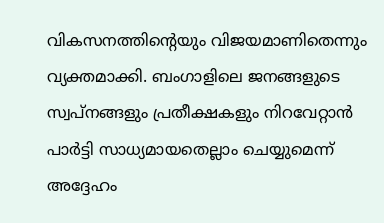വികസനത്തിന്റെയും വിജയമാണിതെന്നും വ്യക്തമാക്കി. ബംഗാളിലെ ജനങ്ങളുടെ സ്വപ്നങ്ങളും പ്രതീക്ഷകളും നിറവേറ്റാന്‍ പാര്‍ട്ടി സാധ്യമായതെല്ലാം ചെയ്യുമെന്ന് അദ്ദേഹം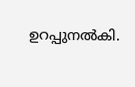ഉറപ്പുനല്‍കി.